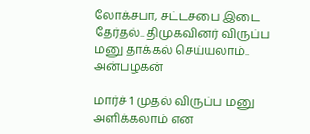லோக்சபா, சட்டசபை இடை தேர்தல்.. திமுகவினர் விருப்ப மனு தாக்கல் செய்யலாம்.. அன்பழகன்

மார்ச் 1 முதல் விருப்ப மனு அளிக்கலாம் என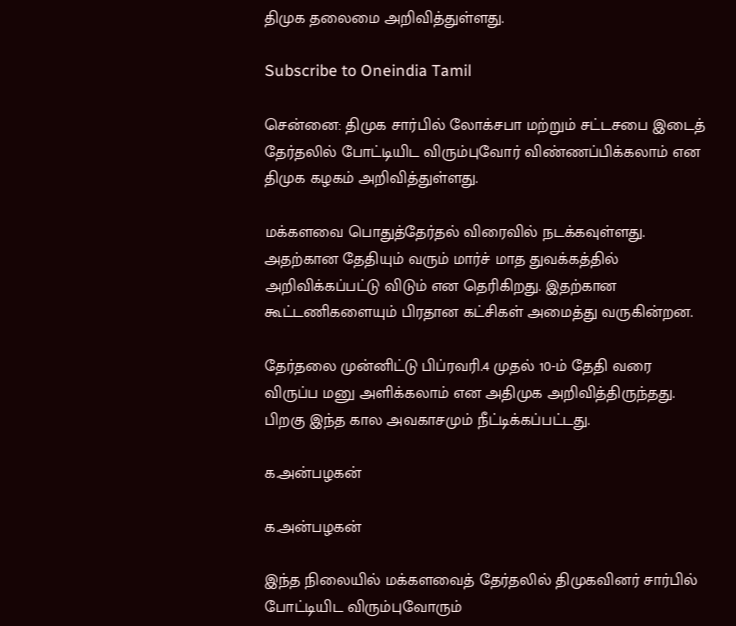திமுக தலைமை அறிவித்துள்ளது.

Subscribe to Oneindia Tamil

சென்னை: திமுக சார்பில் லோக்சபா மற்றும் சட்டசபை இடைத் தேர்தலில் போட்டியிட விரும்புவோர் விண்ணப்பிக்கலாம் என திமுக கழகம் அறிவித்துள்ளது.

மக்களவை பொதுத்தேர்தல் விரைவில் நடக்கவுள்ளது. அதற்கான தேதியும் வரும் மார்ச் மாத துவக்கத்தில் அறிவிக்கப்பட்டு விடும் என தெரிகிறது. இதற்கான கூட்டணிகளையும் பிரதான கட்சிகள் அமைத்து வருகின்றன.

தேர்தலை முன்னிட்டு பிப்ரவரி.4 முதல் 10-ம் தேதி வரை விருப்ப மனு அளிக்கலாம் என அதிமுக அறிவித்திருந்தது. பிறகு இந்த கால அவகாசமும் நீட்டிக்கப்பட்டது.

க.அன்பழகன்

க.அன்பழகன்

இந்த நிலையில் மக்களவைத் தேர்தலில் திமுகவினர் சார்பில் போட்டியிட விரும்புவோரும்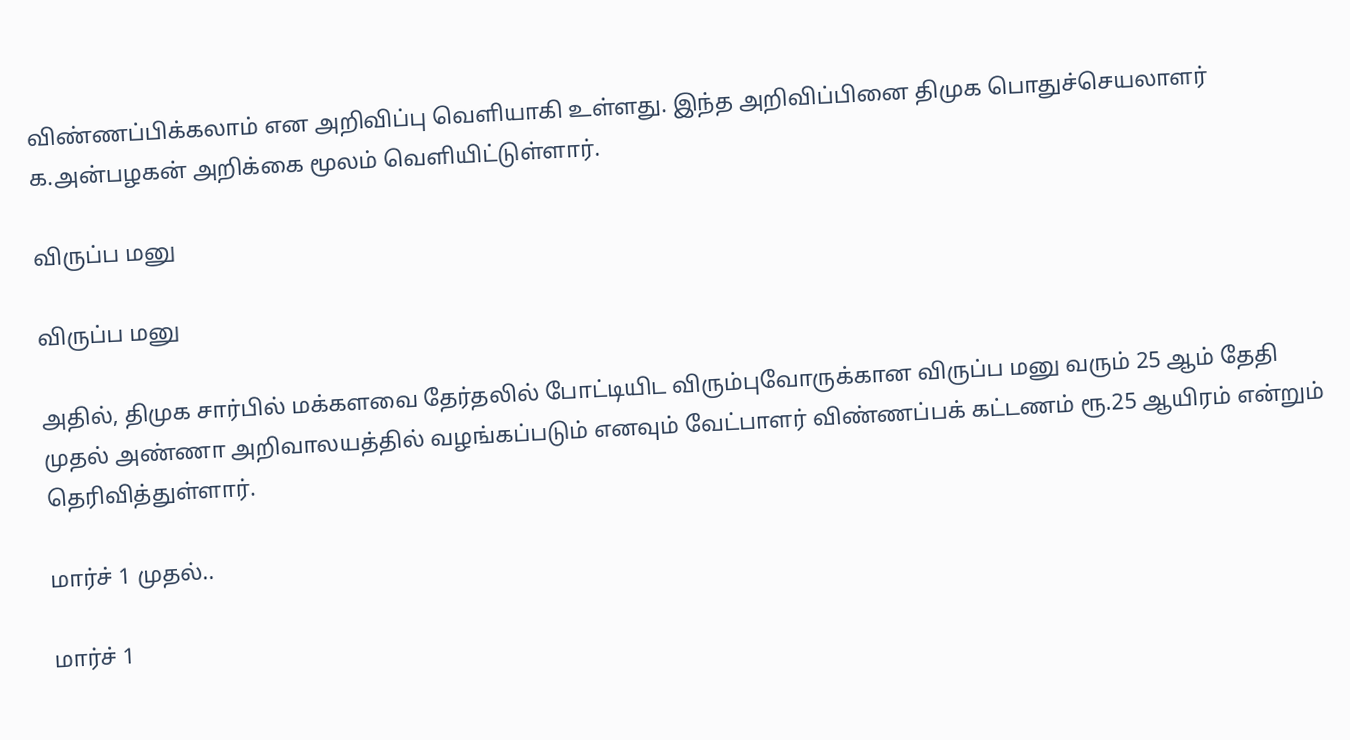விண்ணப்பிக்கலாம் என அறிவிப்பு வெளியாகி உள்ளது. இந்த அறிவிப்பினை திமுக பொதுச்செயலாளர் க.அன்பழகன் அறிக்கை மூலம் வெளியிட்டுள்ளார்.

விருப்ப மனு

விருப்ப மனு

அதில், திமுக சார்பில் மக்களவை தேர்தலில் போட்டியிட விரும்புவோருக்கான விருப்ப மனு வரும் 25 ஆம் தேதி முதல் அண்ணா அறிவாலயத்தில் வழங்கப்படும் எனவும் வேட்பாளர் விண்ணப்பக் கட்டணம் ரூ.25 ஆயிரம் என்றும் தெரிவித்துள்ளார்.

மார்ச் 1 முதல்..

மார்ச் 1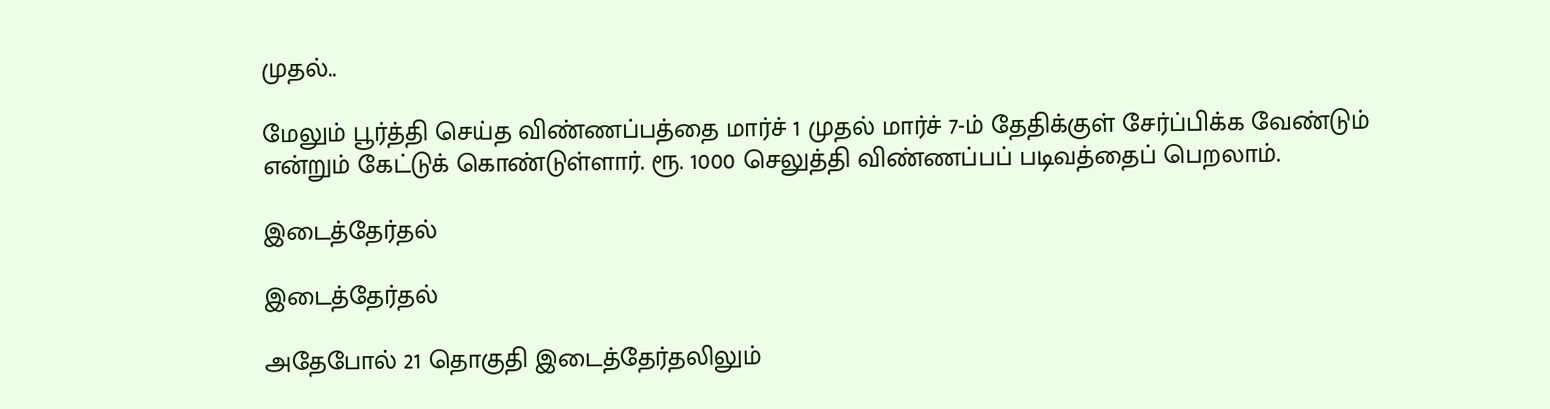முதல்..

மேலும் பூர்த்தி செய்த விண்ணப்பத்தை மார்ச் 1 முதல் மார்ச் 7-ம் தேதிக்குள் சேர்ப்பிக்க வேண்டும் என்றும் கேட்டுக் கொண்டுள்ளார். ரூ. 1000 செலுத்தி விண்ணப்பப் படிவத்தைப் பெறலாம்.

இடைத்தேர்தல்

இடைத்தேர்தல்

அதேபோல் 21 தொகுதி இடைத்தேர்தலிலும்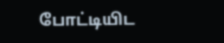போட்டியிட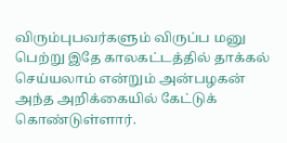விரும்புபவர்களும் விருப்ப மனு பெற்று இதே காலகட்டத்தில் தாக்கல் செய்யலாம் என்றும் அன்பழகன் அந்த அறிக்கையில் கேட்டுக் கொண்டுள்ளார்.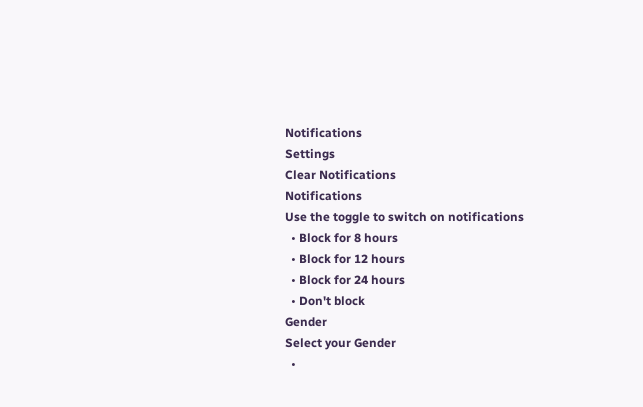Notifications
Settings
Clear Notifications
Notifications
Use the toggle to switch on notifications
  • Block for 8 hours
  • Block for 12 hours
  • Block for 24 hours
  • Don't block
Gender
Select your Gender
  •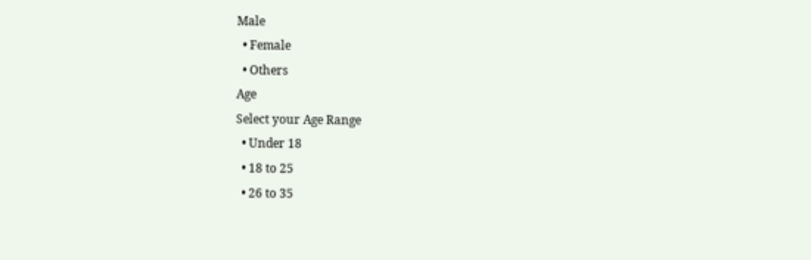Male
  • Female
  • Others
Age
Select your Age Range
  • Under 18
  • 18 to 25
  • 26 to 35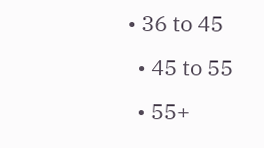• 36 to 45
  • 45 to 55
  • 55+